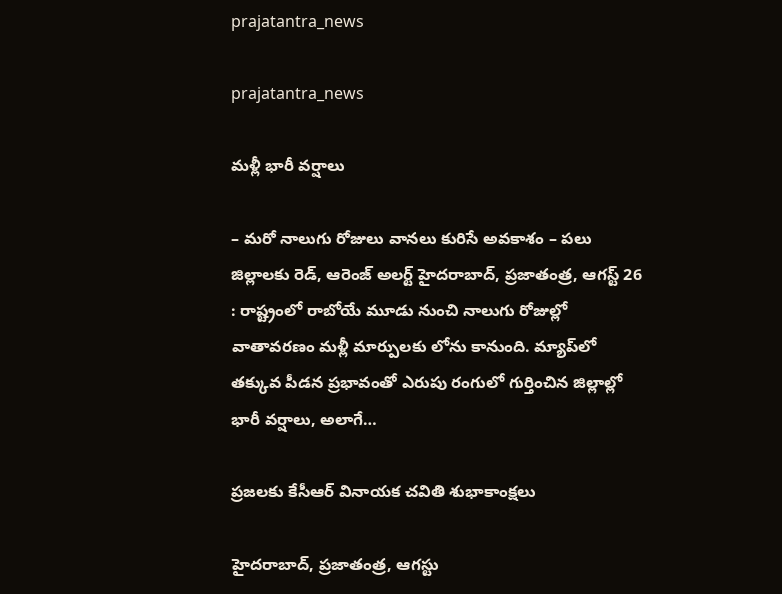prajatantra_news

prajatantra_news

మ‌ళ్లీ భారీ వ‌ర్షాలు

– మరో నాలుగు రోజులు వానలు కురిసే అవకాశం – పలు జిల్లాలకు రెడ్, ఆరెంజ్ అలర్ట్ హైదరాబాద్, ప్రజాతంత్ర, ఆగస్ట్ 26 : రాష్ట్రంలో రాబోయే మూడు నుంచి నాలుగు రోజుల్లో వాతావరణం మళ్లీ మార్పుల‌కు లోను కానుంది. మ్యాప్‌లో తక్కువ పీడన ప్రభావంతో ఎరుపు రంగులో గుర్తించిన జిల్లాల్లో భారీ వర్షాలు, అలాగే…

ప్రజలకు కేసీఆర్‌ వినాయక చవితి శుభాకాంక్షలు

హైదరాబాద్‌, ప్రజాతంత్ర, ఆగస్టు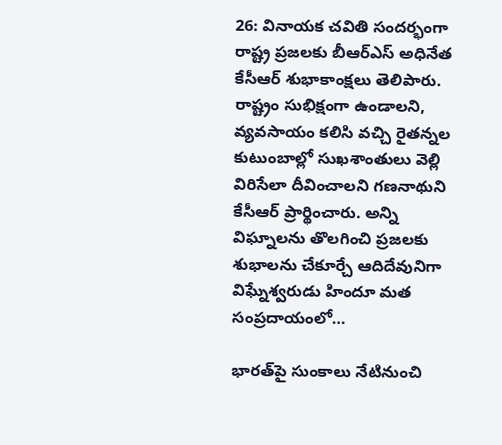26: వినాయక చవితి సందర్భంగా రాష్ట్ర ప్రజలకు బీఆర్‌ఎస్‌ అధినేత కేసీఆర్‌ శుభాకాంక్షలు తెలిపారు. రాష్ట్రం సుభిక్షంగా ఉండాలని, వ్యవసాయం కలిసి వచ్చి రైతన్నల కుటుంబాల్లో సుఖశాంతులు వెల్లి విరిసేలా దీవించాలని గణనాథుని కేసీఆర్‌ ప్రార్థించారు. అన్ని విఘ్నాలను తొలగించి ప్రజలకు శుభాలను చేకూర్చే ఆదిదేవునిగా విఘ్నేశ్వరుడు హిందూ మత సంప్రదాయంలో…

భార‌త్‌పై సుంకాలు నేటినుంచి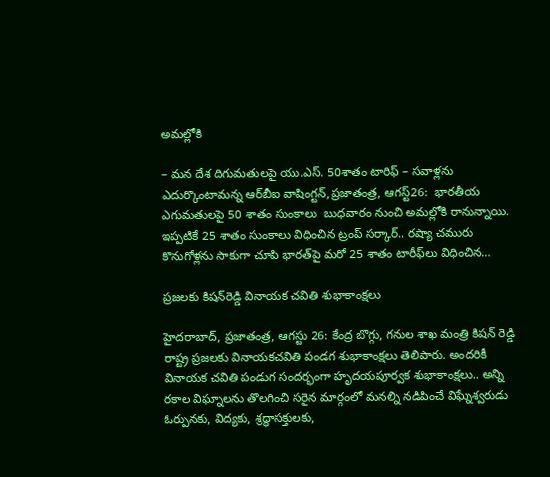అమ‌ల్లోకి

– మ‌న‌ దేశ దిగుమ‌తుల‌పై యు.ఎస్‌. 50శాతం టారిఫ్‌ – స‌వాళ్ల‌ను ఎదుర్కొంటామ‌న్న ఆర్‌బీఐ వాషింగ్టన్‌,ప్ర‌జాతంత్ర‌, ఆగస్ట్26:  భారతీయ ఎగుమతులపై 50 శాతం సుంకాలు  బుధవారం నుంచి అమల్లోకి రానున్నాయి. ఇప్పటికే 25 శాతం సుంకాలు విధించిన ట్రంప్‌ ‌సర్కార్‌.. రష్యా చమురు కొనుగోళ్లను సాకుగా చూపి భారత్‌పై మరో 25 శాతం టారీఫ్‌లు విధించిన…

ప్రజలకు కిషన్‌రెడ్డి వినాయక చవితి శుభాకాంక్షలు

హైదరాబాద్‌, ప్రజాతంత్ర, ఆగస్టు 26: కేంద్ర బొగ్గు, గనుల శాఖ మంత్రి కిషన్‌ రెడ్డి రాష్ట్ర ప్రజలకు వినాయకచవితి పండగ శుభాకాంక్షలు తెలిపారు. అందరికీ వినాయక చవితి పండుగ సందర్భంగా హృదయపూర్వక శుభాకాంక్షలు.. అన్ని రకాల విఘ్నాలను తొలగించి సరైన మార్గంలో మనల్ని నడిపించే విఘ్నేశ్వరుడు ఓర్పునకు, విద్యకు, శ్రద్ధాసక్తులకు,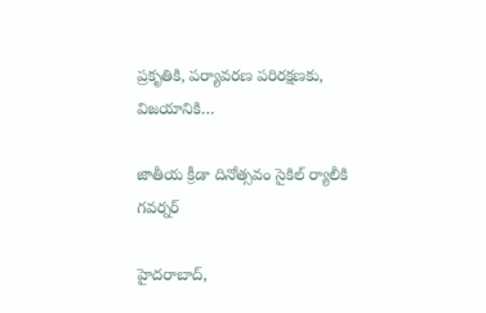ప్రకృతికి, పర్యావరణ పరిరక్షణకు, విజయానికి…

జాతీయ క్రీడా దినోత్సవం సైకిల్‌ ర్యాలీకి గవర్నర్‌

హైదరాబాద్‌,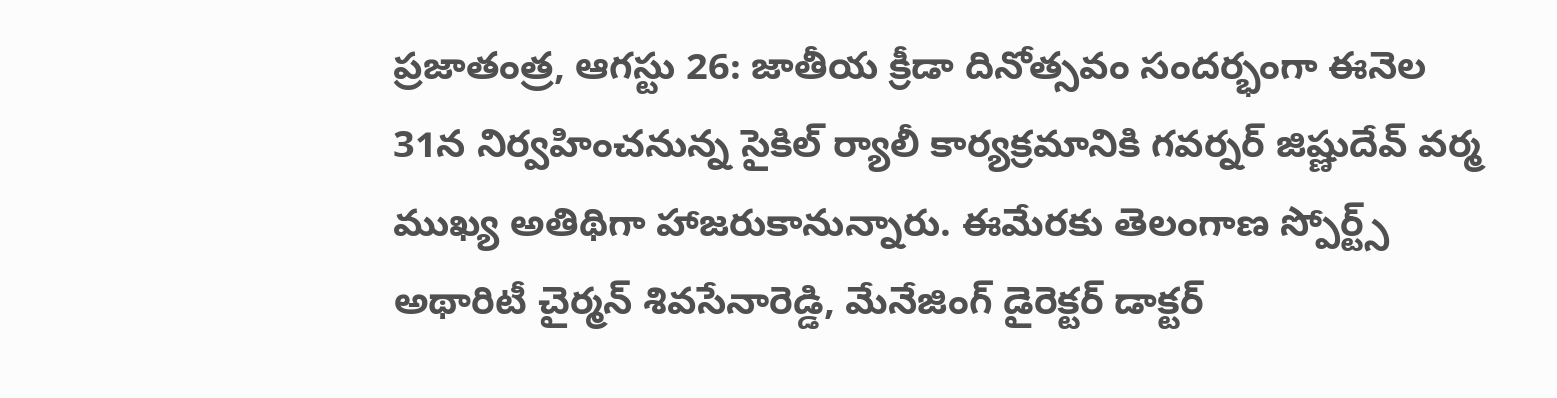ప్రజాతంత్ర, ఆగస్టు 26: జాతీయ క్రీడా దినోత్సవం సందర్భంగా ఈనెల 31న నిర్వహించనున్న సైకిల్‌ ర్యాలీ కార్యక్రమానికి గవర్నర్‌ జిష్ణుదేవ్‌ వర్మ ముఖ్య అతిథిగా హాజరుకానున్నారు. ఈమేరకు తెలంగాణ స్పోర్ట్స్‌ అథారిటీ చైర్మన్‌ శివసేనారెడ్డి, మేనేజింగ్‌ డైరెక్టర్‌ డాక్టర్‌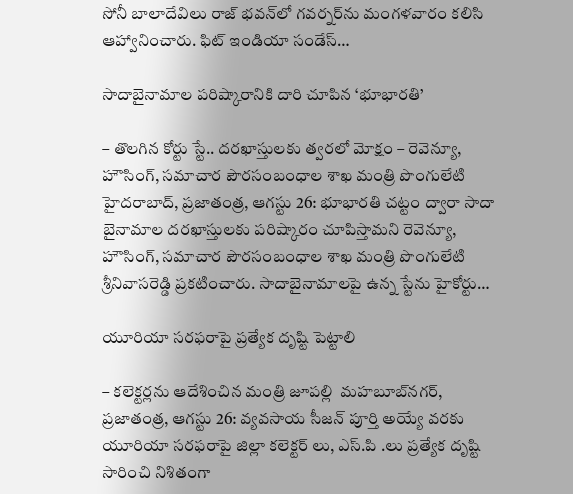సోనీ బాలాదేవిలు రాజ్‌ భవన్‌లో గవర్నర్‌ను మంగళవారం కలిసి ఆహ్వానించారు. ఫిట్‌ ఇండియా సండేస్‌…

సాదాబైనామాల పరిష్కారానికి దారి చూపిన ‘భూభారతి’

– తొలగిన కోర్టు స్టే.. దరఖాస్తులకు త్వరలో మోక్షం – రెవెన్యూ, హౌసింగ్‌, సమాచార పౌరసంబంధాల శాఖ మంత్రి పొంగులేటి హైదరాబాద్‌, ప్ర‌జాతంత్ర‌, ఆగ‌స్టు 26: భూభారతి చట్టం ద్వారా సాదా బైనామాల దరఖాస్తులకు పరిష్కారం చూపిస్తామని రెవెన్యూ, హౌసింగ్‌, సమాచార పౌరసంబంధాల శాఖ మంత్రి పొంగులేటి శ్రీనివాసరెడ్డి ప్రకటించారు. సాదాబైనామాలపై ఉన్న స్టేను హైకోర్టు…

యూరియా స‌ర‌ఫ‌రాపై ప్ర‌త్యేక దృష్టి పెట్టాలి

– క‌లెక్ట‌ర్ల‌ను ఆదేశించిన మంత్రి జూప‌ల్లి  మ‌హ‌బూబ్‌న‌గ‌ర్‌, ప్ర‌జాతంత్ర‌, ఆగ‌స్టు 26: వ్యవసాయ సీజన్ పూర్తి అయ్యే వరకు యూరియా సరఫరాపై జిల్లా కలెక్టర్ లు, ఎస్.పి .లు ప్రత్యేక దృష్టి సారించి నిశితంగా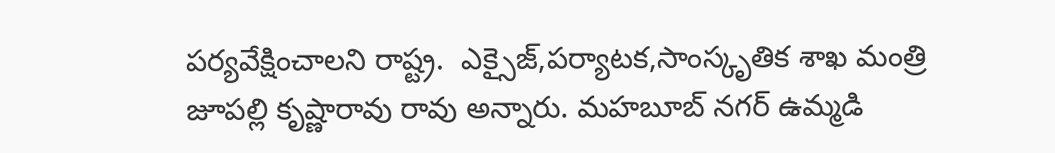పర్యవేక్షించాల‌ని రాష్ట్ర.  ఎక్సైజ్,పర్యాటక,సాంస్కృతిక శాఖ మంత్రి జూపల్లి కృష్ణారావు రావు అన్నారు. మహబూబ్ నగర్ ఉమ్మడి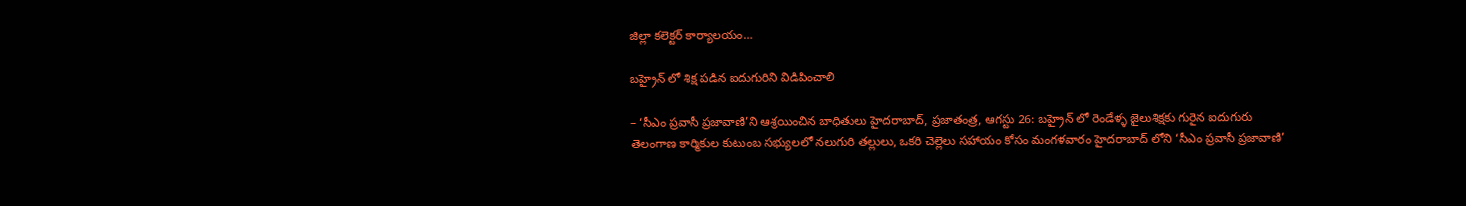జిల్లా కలెక్టర్ కార్యాలయం…

బ‌హ్రైన్ లో శిక్ష ప‌డిన ఐదుగురిని విడిపించాలి

– ‘సీఎం ప్రవాసీ ప్రజావాణి’ని ఆశ్ర‌యించిన బాధితులు హైద‌రాబాద్‌, ప్ర‌జాతంత్ర‌, ఆగ‌స్టు 26: బ‌హ్రైన్ లో రెండేళ్ళ జైలుశిక్షకు గురైన‌ ఐదుగురు తెలంగాణ కార్మికుల కుటుంబ సభ్యులలో నలుగురి తల్లులు, ఒకరి చెల్లెలు సహాయం కోసం మంగళవారం హైదరాబాద్ లోని ‘సీఎం ప్రవాసీ ప్రజావాణి’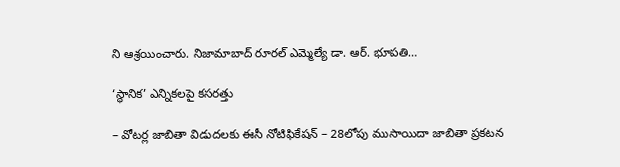ని ఆశ్రయించారు. నిజామాబాద్ రూరల్ ఎమ్మెల్యే డా. ఆర్. భూపతి…

‘స్థానిక’ ఎన్నికలపై కసరత్తు

– వోటర్ల జాబితా విడుదలకు ఈసీ నోటిఫికేషన్‌ – 28లోపు ముసాయిదా జాబితా ప్రకటన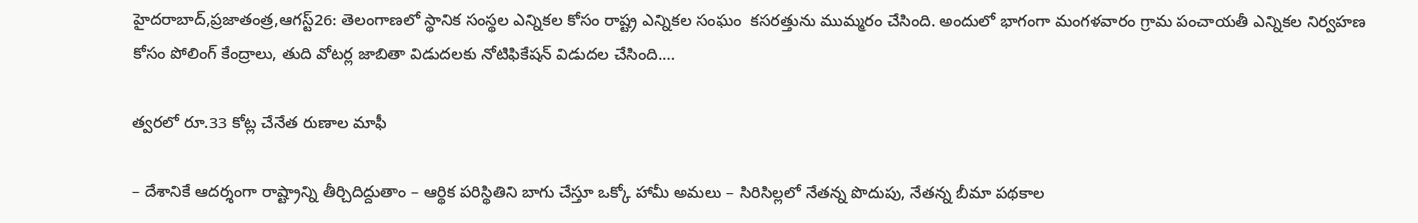హైదరాబాద్‌,ప్రజాతంత్ర,ఆగస్ట్26: తెలంగాణలో స్థానిక సంస్థల ఎన్నికల కోసం రాష్ట్ర ఎన్నికల సంఘం  కసరత్తును ముమ్మరం చేసింది. అందులో భాగంగా మంగళవారం గ్రామ పంచాయతీ ఎన్నికల నిర్వహణ కోసం పోలింగ్‌ ‌కేంద్రాలు, తుది వోటర్ల జాబితా విడుదలకు నోటిఫికేషన్‌ ‌విడుదల చేసింది.…

త్వరలో రూ.33 కోట్ల చేనేత రుణాల మాఫీ

– దేశానికే ఆదర్శంగా రాష్ట్రాన్ని తీర్చిదిద్దుతాం – ఆర్థిక పరిస్థితిని బాగు చేస్తూ ఒక్కో హామీ అమలు – సిరిసిల్లలో నేతన్న పొదుపు, నేతన్న బీమా పథకాల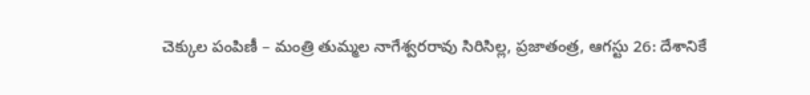చెక్కుల పంపిణీ – మంత్రి తుమ్మల నాగేశ్వరరావు సిరిసిల్ల, ప్రజాతంత్ర, ఆగస్టు 26: దేశానికే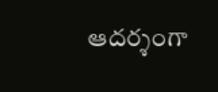ఆదర్శంగా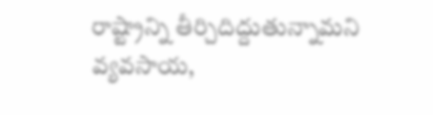రాష్ట్రాన్ని తీర్చిదిద్దుతున్నామని వ్యవసాయ,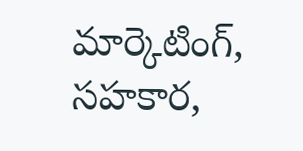మార్కెటింగ్‌, సహకార,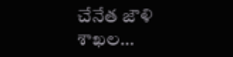చేనేత జౌళి శాఖల…